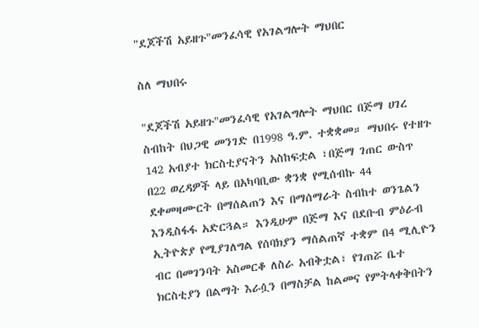"ደጆችሽ አይዘጉ"መንፈሳዊ የአገልግሎት ማህበር

ስለ ማህበሩ

"ደጆችሽ አይዘጉ"መንፈሳዊ የአገልግሎት ማህበር በጅማ ሀገረ ስብከት በህጋዊ መንገድ በ1998 ዓ.ም. ተቋቋመ። ማህበሩ የተዘጉ 142 አብያተ ክርስቲያናትን አስከፍቷል ፣በጅማ ገጠር ውስጥ በ22 ወረዳዎች ላይ በአካባቢው ቋንቋ የሚሰብኩ 44 ደቀመዛሙርት በማሰልጠን እና በማሰማራት ስብከተ ወንጌልን እንዲስፋፋ አድርጓል። እንዲሁም በጅማ እና በደቡብ ምዕራብ ኢትዮጵያ የሚያገለግል የሰባክያን ማሰልጠኛ ተቋም በ4 ሚሊዮን ብር በመገንባት አስመርቆ ለስራ አብቅቷል፣ የገጠሯ ቤተ ክርስቲያን በልማት እራሷን በማስቻል ከልመና የምትላቀቅበትን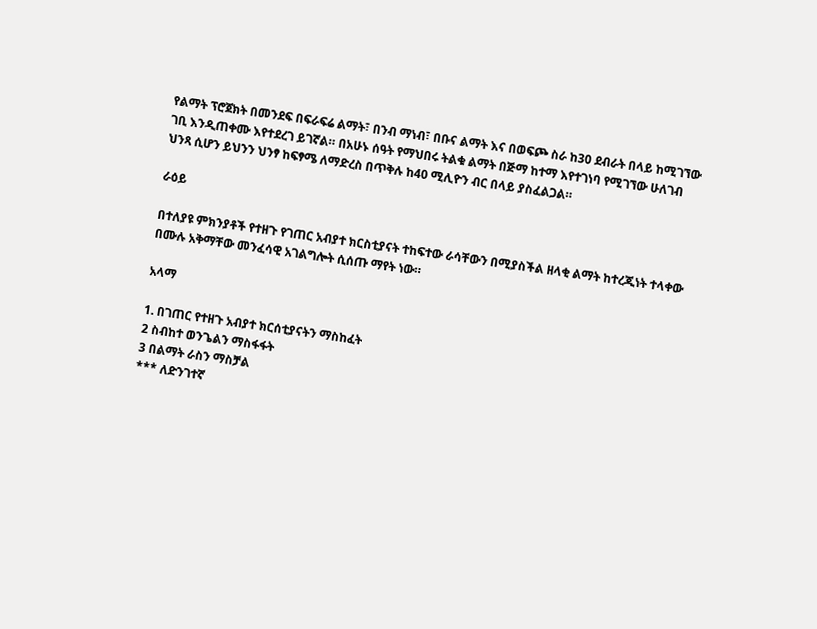የልማት ፕሮጀክት በመንደፍ በፍራፍሬ ልማት፣ በንብ ማነብ፣ በቡና ልማት እና በወፍጮ ስራ ከ30 ደብራት በላይ ከሚገኘው ገቢ እንዲጠቀሙ እየተደረገ ይገኛል። በአሁኑ ሰዓት የማህበሩ ትልቁ ልማት በጅማ ከተማ እየተገነባ የሚገኘው ሁለገብ ህንጻ ሲሆን ይህንን ህንፃ ከፍፃሜ ለማድረስ በጥቅሉ ከ40 ሚሊዮን ብር በላይ ያስፈልጋል።

ራዕይ

በተለያዩ ምክንያቶች የተዘጉ የገጠር አብያተ ክርስቲያናት ተከፍተው ራሳቸውን በሚያስችል ዘላቂ ልማት ከተረጂነት ተላቀው በሙሉ አቅማቸው መንፈሳዊ አገልግሎት ሲሰጡ ማየት ነው።

አላማ

1. በገጠር የተዘጉ አብያተ ክርሰቲያናትን ማስከፈት
2 ስብከተ ወንጌልን ማስፋፋት
3 በልማት ራስን ማስቻል
*** ለድንገተኛ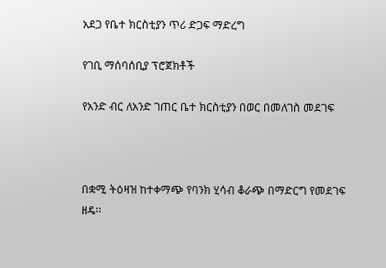አደጋ የቤተ ክርስቲያን ጥሪ ድጋፍ ማድረግ

የገቢ ማሰባሰቢያ ፕሮጀክቶች

የአንድ ብር ለአንድ ገጠር ቤተ ክርስቲያን በወር በመለገስ መደገፍ



በቋሚ ትዕዛዝ ከተቀማጭ የባንክ ሂሳብ ቆራጭ በማድርግ የመደገፍ ዘዴ፡፡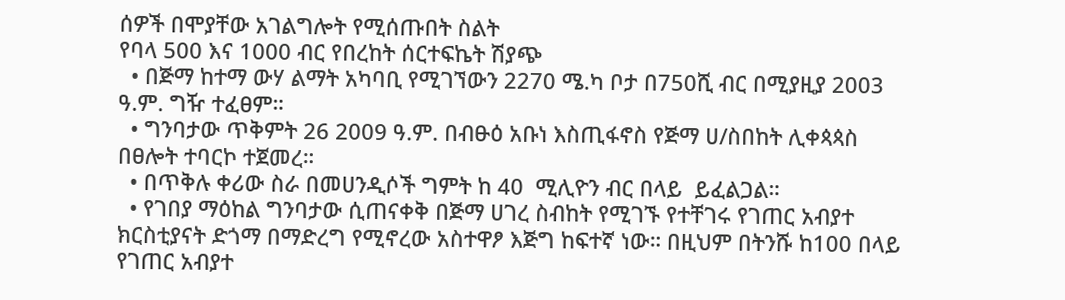ሰዎች በሞያቸው አገልግሎት የሚሰጡበት ስልት
የባላ 500 እና 1000 ብር የበረከት ሰርተፍኬት ሽያጭ
  • በጅማ ከተማ ውሃ ልማት አካባቢ የሚገኘውን 2270 ሜ.ካ ቦታ በ750ሺ ብር በሚያዚያ 2003 ዓ.ም. ግዥ ተፈፀም።
  • ግንባታው ጥቅምት 26 2009 ዓ.ም. በብፁዕ አቡነ እስጢፋኖስ የጅማ ሀ/ስበከት ሊቀጳጳስ በፀሎት ተባርኮ ተጀመረ።
  • በጥቅሉ ቀሪው ስራ በመሀንዲሶች ግምት ከ 40  ሚሊዮን ብር በላይ  ይፈልጋል።
  • የገበያ ማዕከል ግንባታው ሲጠናቀቅ በጅማ ሀገረ ስብከት የሚገኙ የተቸገሩ የገጠር አብያተ ክርስቲያናት ድጎማ በማድረግ የሚኖረው አስተዋፆ እጅግ ከፍተኛ ነው። በዚህም በትንሹ ከ100 በላይ የገጠር አብያተ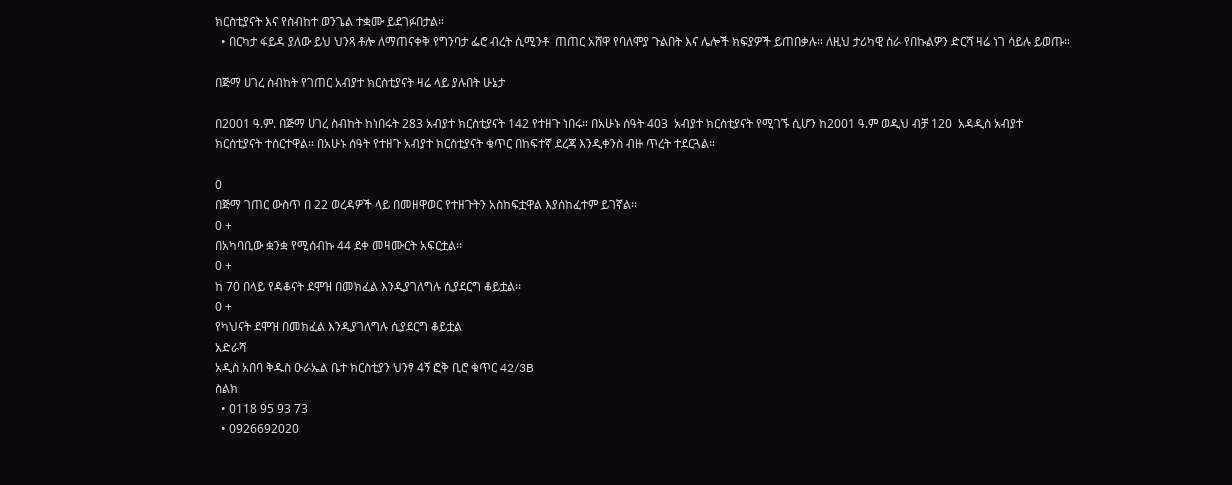ክርስቲያናት እና የስብከተ ወንጌል ተቋሙ ይደገፉበታል።
  • በርካታ ፋይዳ ያለው ይህ ህንጻ ቶሎ ለማጠናቀቅ የግንባታ ፌሮ ብረት ሲሚንቶ  ጠጠር አሸዋ የባለሞያ ጉልበት እና ሌሎች ክፍያዎች ይጠበቃሉ። ለዚህ ታሪካዊ ስራ የበኩልዎን ድርሻ ዛሬ ነገ ሳይሉ ይወጡ።

በጅማ ሀገረ ስብከት የገጠር አብያተ ክርስቲያናት ዛሬ ላይ ያሉበት ሁኔታ

በ2001 ዓ.ም. በጅማ ሀገረ ስብከት ከነበሩት 283 አብያተ ክርስቲያናት 142 የተዘጉ ነበሩ። በአሁኑ ሰዓት 403  አብያተ ክርስቲያናት የሚገኙ ሲሆን ከ2001 ዓ.ም ወዲህ ብቻ 120  አዳዲስ አብያተ ክርሰቲያናት ተሰርተዋል። በአሁኑ ሰዓት የተዘጉ አብያተ ክርስቲያናት ቁጥር በከፍተኛ ደረጃ እንዲቀንስ ብዙ ጥረት ተደርጓል።

0
በጅማ ገጠር ውስጥ በ 22 ወረዳዎች ላይ በመዘዋወር የተዘጉትን አስከፍቷዋል እያሰከፈተም ይገኛል፡፡
0 +
በአካባቢው ቋንቋ የሚሰብኩ 44 ደቀ መዛሙርት አፍርቷል፡፡
0 +
ከ 70 በላይ የዳቆናት ደሞዝ በመክፈል እንዲያገለግሉ ሲያደርግ ቆይቷል፡፡
0 +
የካህናት ደሞዝ በመክፈል እንዲያገለግሉ ሲያደርግ ቆይቷል
አድራሻ
አዲስ አበባ ቅዱስ ዑራኤል ቤተ ክርስቲያን ህንፃ 4ኝ ፎቅ ቢሮ ቁጥር 42/3B
ስልክ
  • 0118 95 93 73
  • 0926692020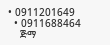• 0911201649
  • 0911688464
    ጅማ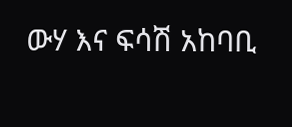ውሃ እና ፍሳሽ አከባቢ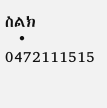ስልክ
  • 0472111515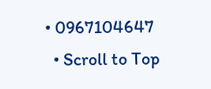• 0967104647
  • Scroll to Top